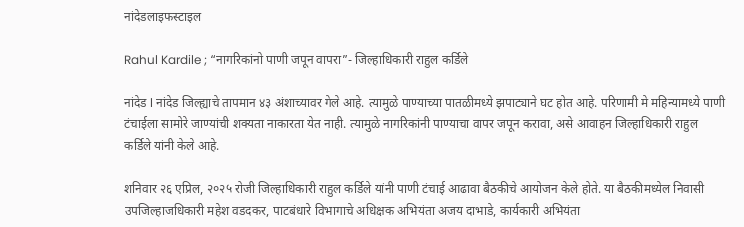नांदेडलाइफस्टाइल

Rahul Kardile ; “नागरिकांनो पाणी जपून वापरा”- जिल्हाधिकारी राहुल कर्डिले

नांदेड l नांदेड जिल्ह्याचे तापमान ४३ अंशाच्यावर गेले आहे. त्यामुळे पाण्याच्या पातळीमध्ये झपाट्याने घट होत आहे. परिणामी मे महिन्यामध्ये पाणी टंचाईला सामोरे जाण्यांची शक्यता नाकारता येत नाही. त्यामुळे नागरिकांनी पाण्याचा वापर जपून करावा, असे आवाहन जिल्हाधिकारी राहुल कर्डिले यांनी केले आहे.

शनिवार २६ एप्रिल, २०२५ रोजी जिल्हाधिकारी राहुल कर्डिले यांनी पाणी टंचाई आढावा बैठकीचे आयोजन केले होते. या बैठकीमध्येल निवासी उपजिल्हाजधिकारी महेश वडदकर, पाटबंधारे विभागाचे अधिक्षक अभियंता अजय दाभाडे, कार्यकारी अभियंता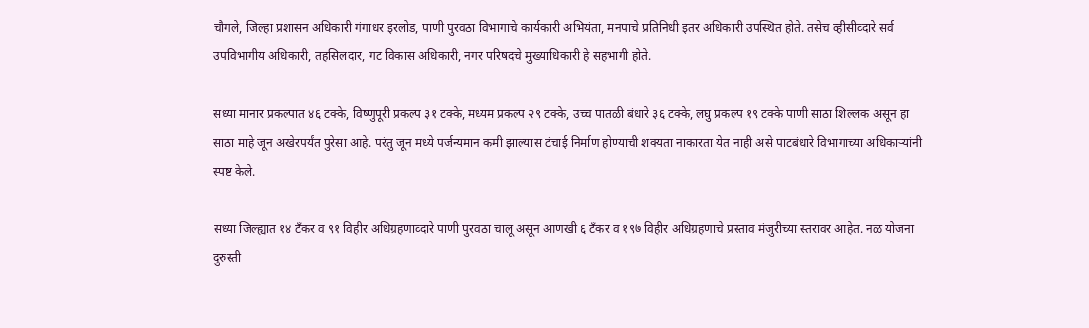चौगले, जिल्हा प्रशासन अधिकारी गंगाधर इरलोड, पाणी पुरवठा विभागाचे कार्यकारी अभियंता, मनपाचे प्रतिनिधी इतर अधिकारी उपस्थित होते. तसेच व्हीसीव्दारे सर्व उपविभागीय अधिकारी, तहसिलदार, गट विकास अधिकारी, नगर परिषदचे मुख्याधिकारी हे सहभागी होते.

सध्या मानार प्रकल्पात ४६ टक्के, विष्णुपूरी प्रकल्प ३१ टक्के, मध्यम प्रकल्प २९ टक्के, उच्च पातळी बंधारे ३६ टक्के, लघु प्रकल्प १९ टक्के पाणी साठा शिल्लक असून हा साठा माहे जून अखेरपर्यंत पुरेसा आहे. परंतु जून मध्ये पर्जन्यमान कमी झाल्यास टंचाई निर्माण होण्याची शक्यता नाकारता येत नाही असे पाटबंधारे विभागाच्या अधिकाऱ्यांनी स्पष्ट केले.

सध्या जिल्ह्यात १४ टॅंकर व ९१ विहीर अधिग्रहणाव्दारे पाणी पुरवठा चालू असून आणखी ६ टॅंकर व १९७ विहीर अधिग्रहणाचे प्रस्ताव मंजुरीच्या स्तरावर आहेत. नळ योजना दुरुस्ती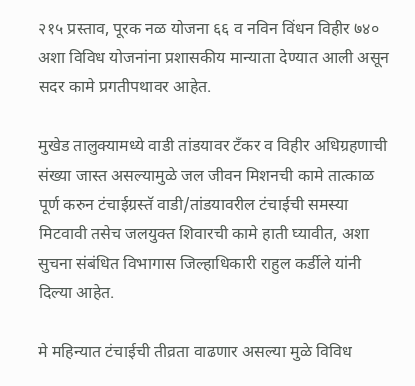२१५ प्रस्ताव, पूरक नळ योजना ६६ व नविन विंधन विहीर ७४० अशा विविध योजनांना प्रशासकीय मान्याता देण्यात आली असून सदर कामे प्रगतीपथावर आहेत.

मुखेड तालुक्यामध्ये वाडी तांडयावर टॅंकर व विहीर अधिग्रहणाची संख्या जास्त असल्यामुळे जल जीवन मिशनची कामे तात्काळ पूर्ण करुन टंचाईग्रस्तॅ वाडी/तांडयावरील टंचाईची समस्या मिटवावी तसेच जलयुक्त शिवारची कामे हाती घ्यावीत, अशा सुचना संबंधित विभागास जिल्हाधिकारी राहुल कर्डीले यांनी दिल्या आहेत.

मे महिन्यात टंचाईची तीव्रता वाढणार असल्या मुळे विविध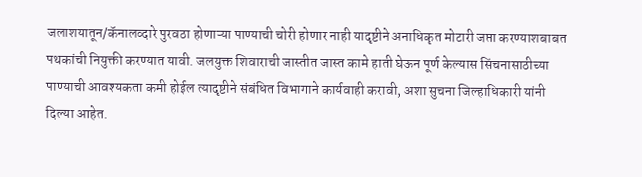जलाशयातून/कॅनालव्दारे पुरवठा होणाऱ्या पाण्याची चोरी होणार नाही यादृष्टीने अनाधिकृत मोटारी जप्ता करण्याशबाबत पथकांची नियुक्ती करण्यात यावी. जलयुक्त शिवाराची जास्तीत जास्त कामे हाती घेऊन पूर्ण केल्यास सिंचनासाठीच्या पाण्याची आवश्यकता कमी होईल त्यादृष्टीने संबंधित विभागाने कार्यवाही करावी, अशा सुचना जिल्हाधिकारी यांनी दिल्या आहेत.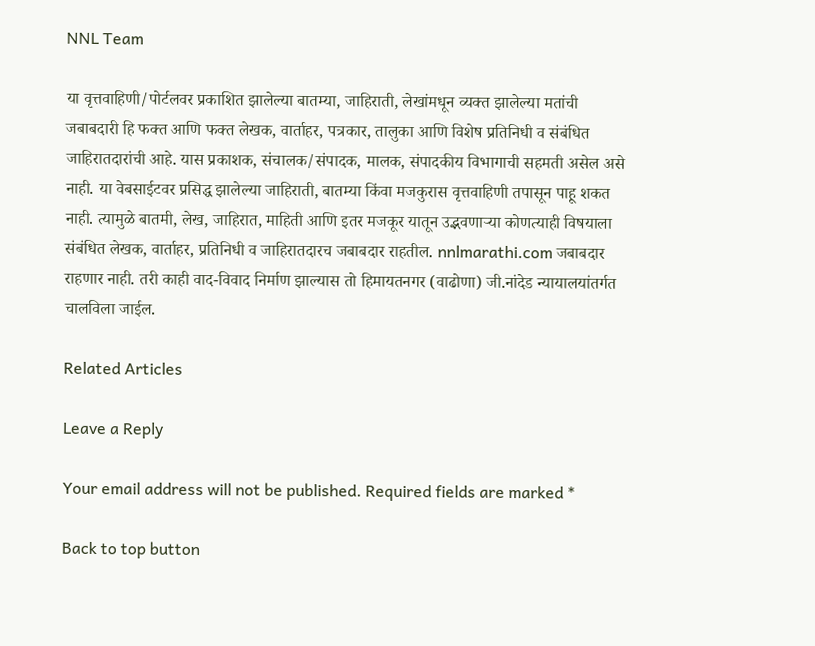NNL Team

या वृत्तवाहिणी/पोर्टलवर प्रकाशित झालेल्या बातम्या, जाहिराती, लेखांमधून व्यक्त झालेल्या मतांची जबाबदारी हि फक्त आणि फक्त लेखक, वार्ताहर, पत्रकार, तालुका आणि विशेष प्रतिनिधी व संबंधित जाहिरातदारांची आहे. यास प्रकाशक, संचालक/संपादक, मालक, संपादकीय विभागाची सहमती असेल असे नाही. या वेबसाईटवर प्रसिद्ध झालेल्या जाहिराती, बातम्या किंवा मजकुरास वृत्तवाहिणी तपासून पाहू शकत नाही. त्यामुळे बातमी, लेख, जाहिरात, माहिती आणि इतर मजकूर यातून उद्भवणाऱ्या कोणत्याही विषयाला संबंधित लेखक, वार्ताहर, प्रतिनिधी व जाहिरातदारच जबाबदार राहतील. nnlmarathi.com जबाबदार राहणार नाही. तरी काही वाद-विवाद निर्माण झाल्यास तो हिमायतनगर (वाढोणा) जी.नांदेड न्यायालयांतर्गत चालविला जाईल.

Related Articles

Leave a Reply

Your email address will not be published. Required fields are marked *

Back to top button